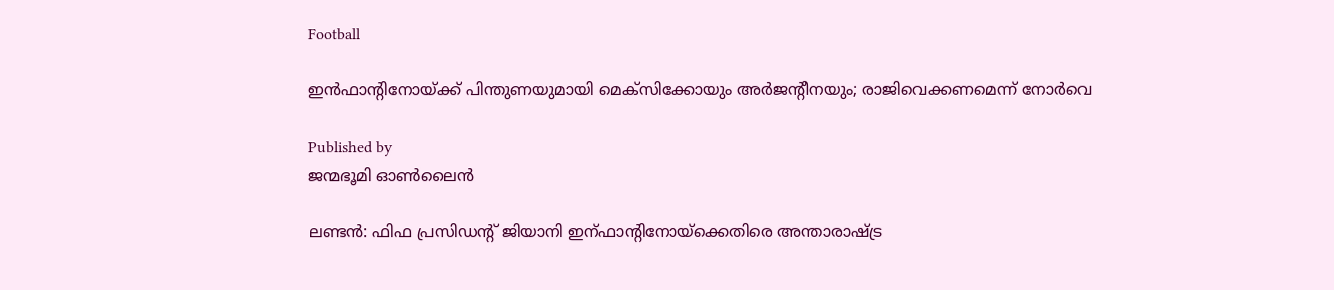Football

ഇന്‍ഫാന്റിനോയ്‌ക്ക് പിന്തുണയുമായി മെക്‌സിക്കോയും അര്‍ജന്റീനയും; രാജിവെക്കണമെന്ന് നോര്‍വെ

Published by
ജന്മഭൂമി ഓണ്‍ലൈന്‍

ലണ്ടന്‍: ഫിഫ പ്രസിഡന്റ് ജിയാനി ഇന്ഫാന്റിനോയ്‌ക്കെതിരെ അന്താരാഷ്‌ട്ര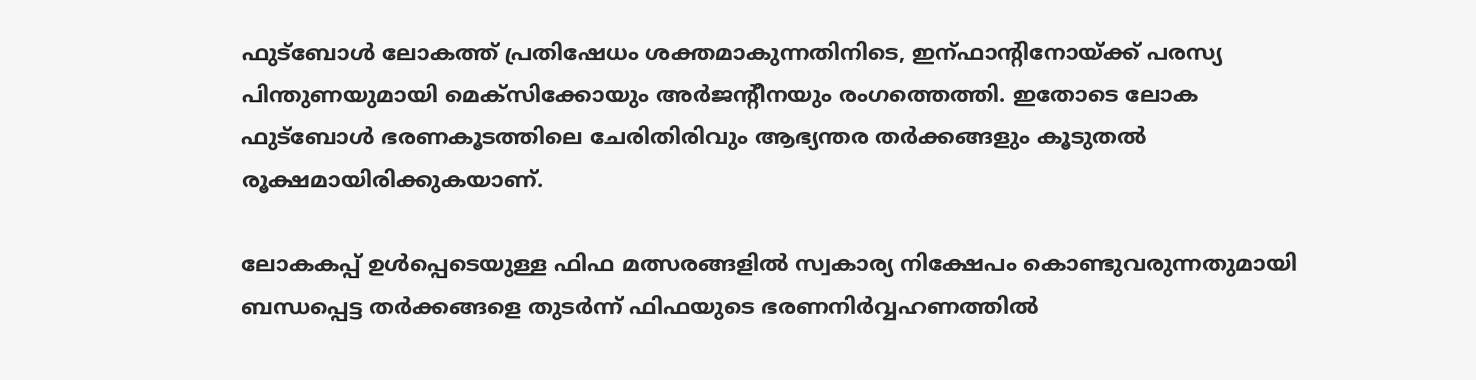ഫുട്‌ബോള്‍ ലോകത്ത് പ്രതിഷേധം ശക്തമാകുന്നതിനിടെ, ഇന്ഫാന്റിനോയ്‌ക്ക് പരസ്യ പിന്തുണയുമായി മെക്‌സിക്കോയും അര്‍ജന്റീനയും രംഗത്തെത്തി. ഇതോടെ ലോക ഫുട്‌ബോള്‍ ഭരണകൂടത്തിലെ ചേരിതിരിവും ആഭ്യന്തര തര്‍ക്കങ്ങളും കൂടുതല്‍ രൂക്ഷമായിരിക്കുകയാണ്.

ലോകകപ്പ് ഉള്‍പ്പെടെയുള്ള ഫിഫ മത്സരങ്ങളില്‍ സ്വകാര്യ നിക്ഷേപം കൊണ്ടുവരുന്നതുമായി ബന്ധപ്പെട്ട തര്‍ക്കങ്ങളെ തുടര്‍ന്ന് ഫിഫയുടെ ഭരണനിര്‍വ്വഹണത്തില്‍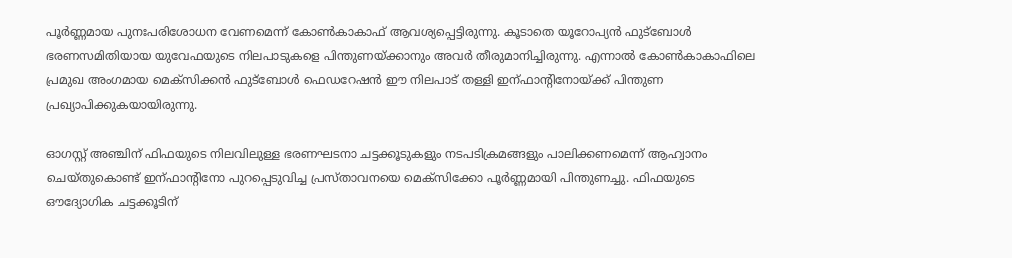പൂര്‍ണ്ണമായ പുനഃപരിശോധന വേണമെന്ന് കോണ്‍കാകാഫ് ആവശ്യപ്പെട്ടിരുന്നു. കൂടാതെ യൂറോപ്യന്‍ ഫുട്‌ബോള്‍ ഭരണസമിതിയായ യുവേഫയുടെ നിലപാടുകളെ പിന്തുണയ്‌ക്കാനും അവര്‍ തീരുമാനിച്ചിരുന്നു. എന്നാല്‍ കോണ്‍കാകാഫിലെ പ്രമുഖ അംഗമായ മെക്‌സിക്കന്‍ ഫുട്‌ബോള്‍ ഫെഡറേഷന്‍ ഈ നിലപാട് തള്ളി ഇന്ഫാന്റിനോയ്‌ക്ക് പിന്തുണ പ്രഖ്യാപിക്കുകയായിരുന്നു.

ഓഗസ്റ്റ് അഞ്ചിന് ഫിഫയുടെ നിലവിലുള്ള ഭരണഘടനാ ചട്ടക്കൂടുകളും നടപടിക്രമങ്ങളും പാലിക്കണമെന്ന് ആഹ്വാനം ചെയ്തുകൊണ്ട് ഇന്ഫാന്റിനോ പുറപ്പെടുവിച്ച പ്രസ്താവനയെ മെക്‌സിക്കോ പൂര്‍ണ്ണമായി പിന്തുണച്ചു. ഫിഫയുടെ ഔദ്യോഗിക ചട്ടക്കൂടിന്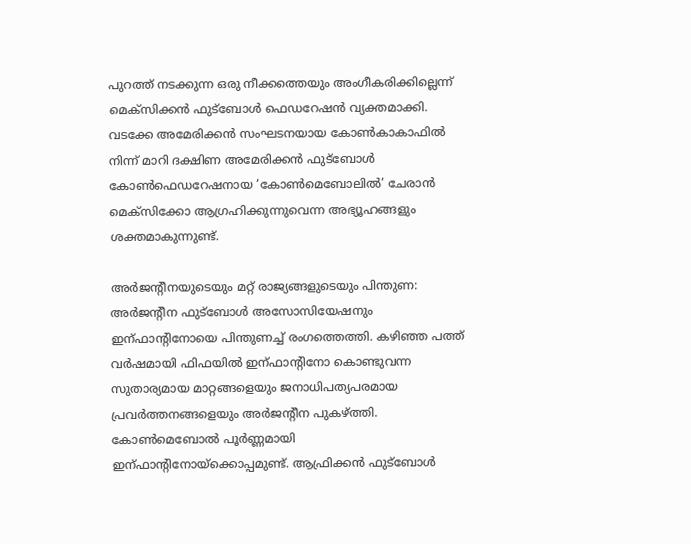പുറത്ത് നടക്കുന്ന ഒരു നീക്കത്തെയും അംഗീകരിക്കില്ലെന്ന് മെക്‌സിക്കന്‍ ഫുട്‌ബോള്‍ ഫെഡറേഷന്‍ വ്യക്തമാക്കി. വടക്കേ അമേരിക്കന്‍ സംഘടനയായ കോണ്‍കാകാഫില്‍ നിന്ന് മാറി ദക്ഷിണ അമേരിക്കന്‍ ഫുട്‌ബോള്‍ കോണ്‍ഫെഡറേഷനായ ‘കോണ്‍മെബോലില്‍’ ചേരാന്‍ മെക്‌സിക്കോ ആഗ്രഹിക്കുന്നുവെന്ന അഭ്യൂഹങ്ങളും ശക്തമാകുന്നുണ്ട്.

അര്‍ജന്റീനയുടെയും മറ്റ് രാജ്യങ്ങളുടെയും പിന്തുണ: അര്‍ജന്റീന ഫുട്‌ബോള്‍ അസോസിയേഷനും ഇന്ഫാന്റിനോയെ പിന്തുണച്ച് രംഗത്തെത്തി. കഴിഞ്ഞ പത്ത് വര്‍ഷമായി ഫിഫയില്‍ ഇന്ഫാന്റിനോ കൊണ്ടുവന്ന സുതാര്യമായ മാറ്റങ്ങളെയും ജനാധിപത്യപരമായ പ്രവര്‍ത്തനങ്ങളെയും അര്‍ജന്റീന പുകഴ്‌ത്തി. കോണ്‍മെബോല്‍ പൂര്‍ണ്ണമായി ഇന്ഫാന്റിനോയ്‌ക്കൊപ്പമുണ്ട്. ആഫ്രിക്കന്‍ ഫുട്‌ബോള്‍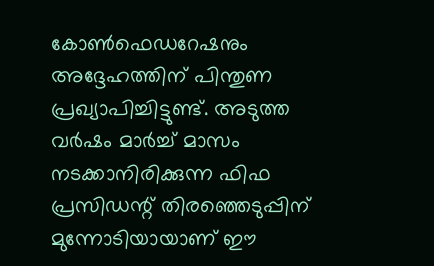കോണ്‍ഫെഡറേഷനും അദ്ദേഹത്തിന് പിന്തുണ പ്രഖ്യാപിച്ചിട്ടുണ്ട്. അടുത്ത വര്‍ഷം മാര്‍ച്ച് മാസം നടക്കാനിരിക്കുന്ന ഫിഫ പ്രസിഡന്റ് തിരഞ്ഞെടുപ്പിന് മുന്നോടിയായാണ് ഈ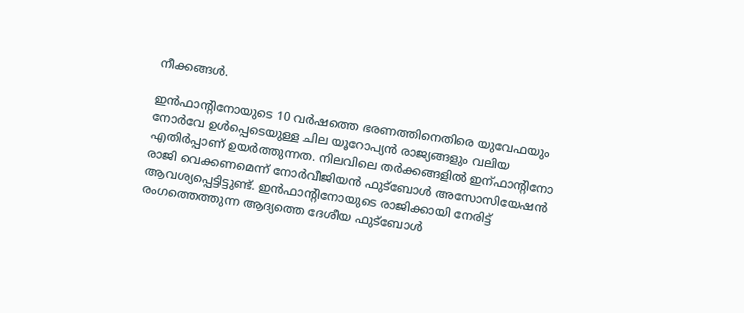നീക്കങ്ങള്‍.

ഇന്‍ഫാന്റിനോയുടെ 10 വര്‍ഷത്തെ ഭരണത്തിനെതിരെ യുവേഫയും നോര്‍വേ ഉള്‍പ്പെടെയുള്ള ചില യൂറോപ്യന്‍ രാജ്യങ്ങളും വലിയ എതിര്‍പ്പാണ് ഉയര്‍ത്തുന്നത. നിലവിലെ തര്‍ക്കങ്ങളില്‍ ഇന്ഫാന്റിനോ രാജി വെക്കണമെന്ന് നോര്‍വീജിയന്‍ ഫുട്‌ബോള്‍ അസോസിയേഷന്‍ ആവശ്യപ്പെട്ടിട്ടുണ്ട്. ഇന്‍ഫാന്റിനോയുടെ രാജിക്കായി നേരിട്ട് രംഗത്തെത്തുന്ന ആദ്യത്തെ ദേശീയ ഫുട്‌ബോള്‍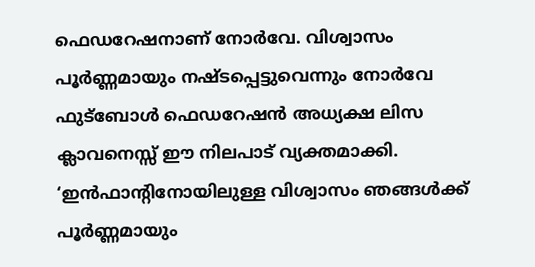ഫെഡറേഷനാണ് നോര്‍വേ. വിശ്വാസം പൂര്‍ണ്ണമായും നഷ്ടപ്പെട്ടുവെന്നും നോര്‍വേ ഫുട്‌ബോള്‍ ഫെഡറേഷന്‍ അധ്യക്ഷ ലിസ ക്ലാവനെസ്സ് ഈ നിലപാട് വ്യക്തമാക്കി. ‘ഇന്‍ഫാന്റിനോയിലുള്ള വിശ്വാസം ഞങ്ങള്‍ക്ക് പൂര്‍ണ്ണമായും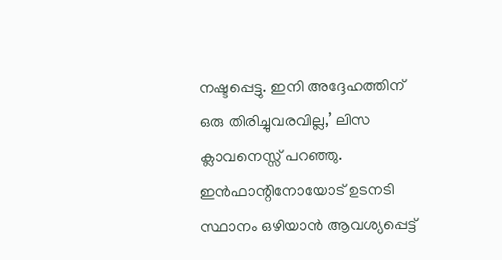നഷ്ടപ്പെട്ടു. ഇനി അദ്ദേഹത്തിന് ഒരു തിരിച്ചുവരവില്ല,’ ലിസ ക്ലാവനെസ്സ് പറഞ്ഞു. ഇന്‍ഫാന്റിനോയോട് ഉടനടി സ്ഥാനം ഒഴിയാന്‍ ആവശ്യപ്പെട്ട്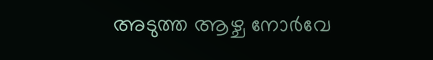അടുത്ത ആഴ്ച നോര്‍വേ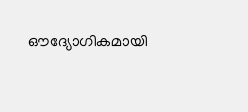ഔദ്യോഗികമായി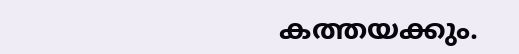കത്തയക്കും.